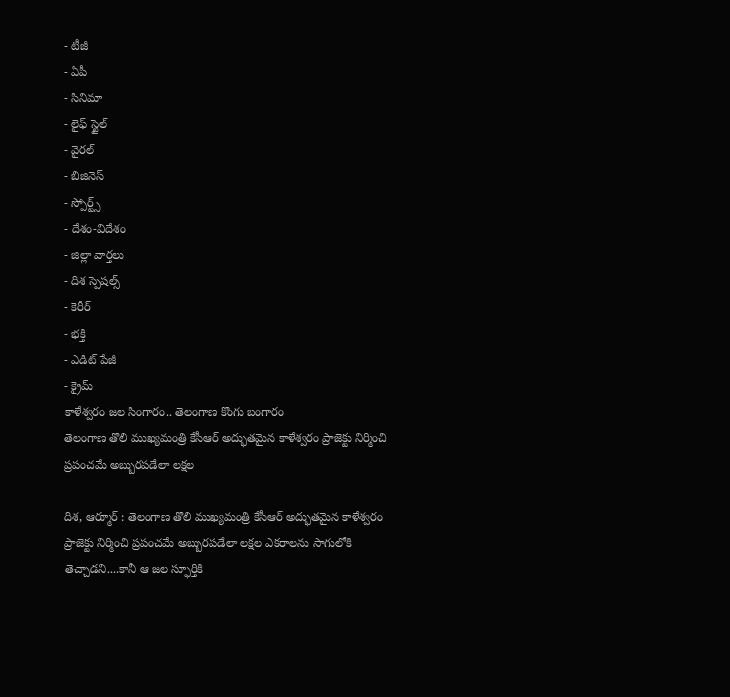- టీజీ
- ఏపీ
- సినిమా
- లైఫ్ స్టైల్
- వైరల్
- బిజినెస్
- స్పోర్ట్స్
- దేశం-విదేశం
- జిల్లా వార్తలు
- దిశ స్పెషల్స్
- కెరీర్
- భక్తి
- ఎడిట్ పేజీ
- క్రైమ్
కాళేశ్వరం జల సింగారం.. తెలంగాణ కొంగు బంగారం
తెలంగాణ తొలి ముఖ్యమంత్రి కేసీఆర్ అద్భుతమైన కాళేశ్వరం ప్రాజెక్టు నిర్మించి ప్రపంచమే అబ్బురపడేలా లక్షల

దిశ, ఆర్మూర్ : తెలంగాణ తొలి ముఖ్యమంత్రి కేసీఆర్ అద్భుతమైన కాళేశ్వరం ప్రాజెక్టు నిర్మించి ప్రపంచమే అబ్బురపడేలా లక్షల ఎకరాలను సాగులోకి తెచ్చాడని....కానీ ఆ జల స్ఫూర్తికి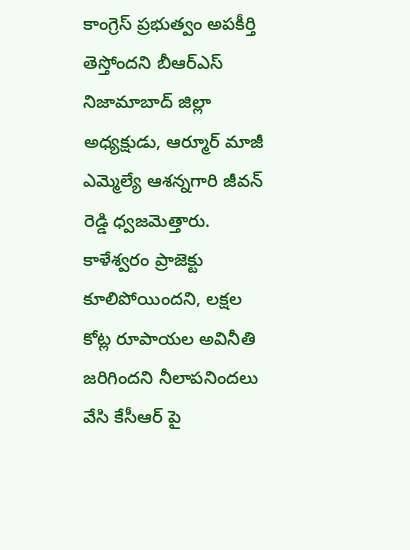కాంగ్రెస్ ప్రభుత్వం అపకీర్తి తెస్తోందని బీఆర్ఎస్ నిజామాబాద్ జిల్లా అధ్యక్షుడు, ఆర్మూర్ మాజీ ఎమ్మెల్యే ఆశన్నగారి జీవన్ రెడ్డి ధ్వజమెత్తారు. కాళేశ్వరం ప్రాజెక్టు కూలిపోయిందని, లక్షల కోట్ల రూపాయల అవినీతి జరిగిందని నీలాపనిందలు వేసి కేసీఆర్ పై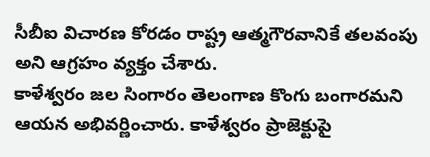సీబీఐ విచారణ కోరడం రాష్ట్ర ఆత్మగౌరవానికే తలవంపు అని ఆగ్రహం వ్యక్తం చేశారు.
కాళేశ్వరం జల సింగారం తెలంగాణ కొంగు బంగారమని ఆయన అభివర్ణించారు. కాళేశ్వరం ప్రాజెక్టుపై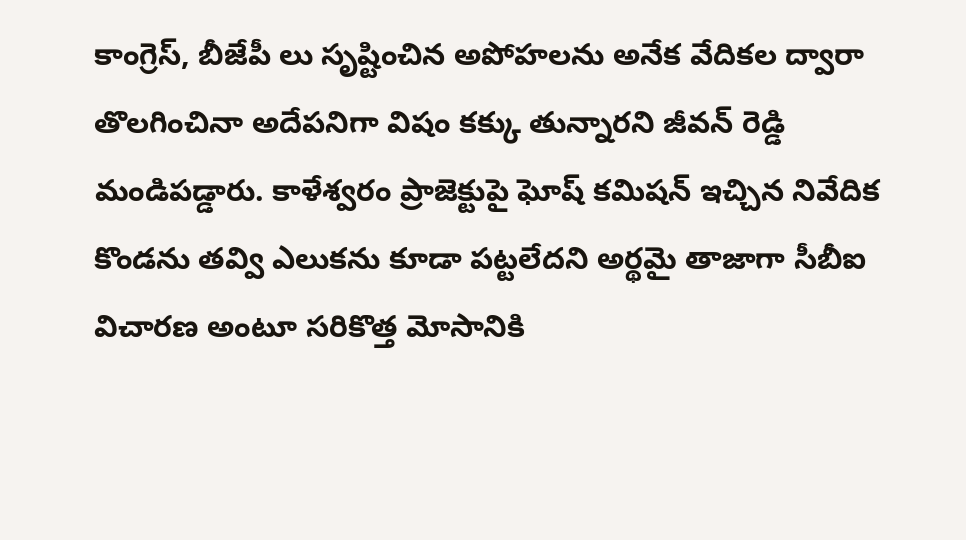కాంగ్రెస్, బీజేపీ లు సృష్టించిన అపోహలను అనేక వేదికల ద్వారా తొలగించినా అదేపనిగా విషం కక్కు తున్నారని జీవన్ రెడ్డి మండిపడ్డారు. కాళేశ్వరం ప్రాజెక్టుపై ఘోష్ కమిషన్ ఇచ్చిన నివేదిక కొండను తవ్వి ఎలుకను కూడా పట్టలేదని అర్థమై తాజాగా సీబీఐ విచారణ అంటూ సరికొత్త మోసానికి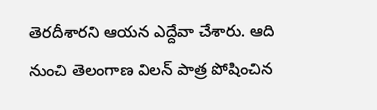తెరదీశారని ఆయన ఎద్దేవా చేశారు. ఆది నుంచి తెలంగాణ విలన్ పాత్ర పోషించిన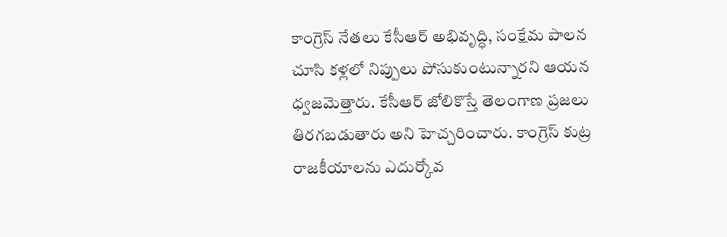కాంగ్రెస్ నేతలు కేసీఆర్ అభివృద్ధి, సంక్షేమ పాలన చూసి కళ్లలో నిప్పులు పోసుకుంటున్నారని ఆయన ధ్వజమెత్తారు. కేసీఆర్ జోలికొస్తే తెలంగాణ ప్రజలు తిరగబడుతారు అని హెచ్చరించారు. కాంగ్రెస్ కుట్ర రాజకీయాలను ఎదుర్కోవ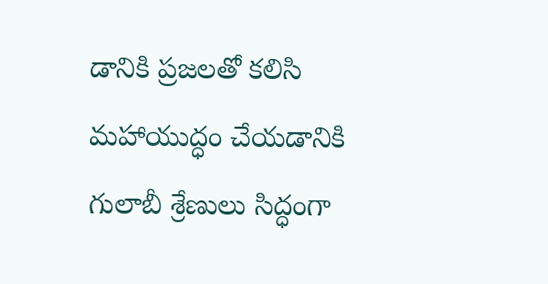డానికి ప్రజలతో కలిసి మహాయుద్ధం చేయడానికి గులాబీ శ్రేణులు సిద్ధంగా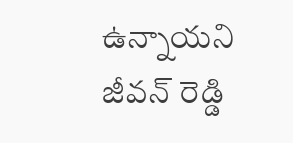ఉన్నాయని జీవన్ రెడ్డి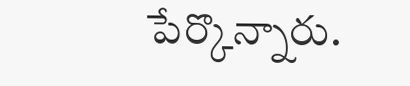పేర్కొన్నారు.